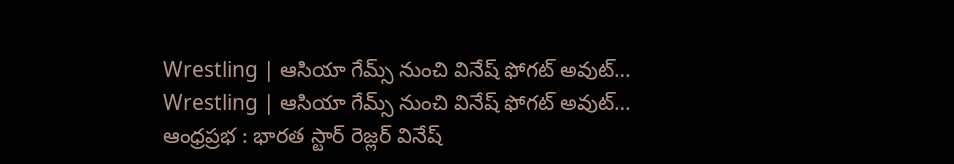Wrestling | ఆసియా గేమ్స్ నుంచి వినేష్ ఫోగట్ అవుట్…
Wrestling | ఆసియా గేమ్స్ నుంచి వినేష్ ఫోగట్ అవుట్…
ఆంధ్రప్రభ : భారత స్టార్ రెజ్లర్ వినేష్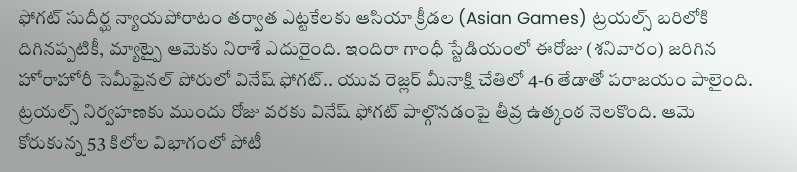ఫోగట్ సుదీర్ఘ న్యాయపోరాటం తర్వాత ఎట్టకేలకు ఆసియా క్రీడల (Asian Games) ట్రయల్స్ బరిలోకి దిగినప్పటికీ, మ్యాట్పై ఆమెకు నిరాశే ఎదురైంది. ఇందిరా గాంధీ స్టేడియంలో ఈరోజు (శనివారం) జరిగిన హోరాహోరీ సెమీఫైనల్ పోరులో వినేష్ ఫోగట్.. యువ రెజ్లర్ మీనాక్షి చేతిలో 4-6 తేడాతో పరాజయం పాలైంది.
ట్రయల్స్ నిర్వహణకు ముందు రోజు వరకు వినేష్ ఫోగట్ పాల్గొనడంపై తీవ్ర ఉత్కంఠ నెలకొంది. ఆమె కోరుకున్న 53 కిలోల విభాగంలో పోటీ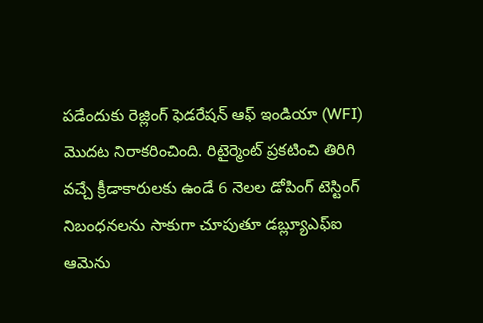పడేందుకు రెజ్లింగ్ ఫెడరేషన్ ఆఫ్ ఇండియా (WFI) మొదట నిరాకరించింది. రిటైర్మెంట్ ప్రకటించి తిరిగి వచ్చే క్రీడాకారులకు ఉండే 6 నెలల డోపింగ్ టెస్టింగ్ నిబంధనలను సాకుగా చూపుతూ డబ్ల్యూఎఫ్ఐ ఆమెను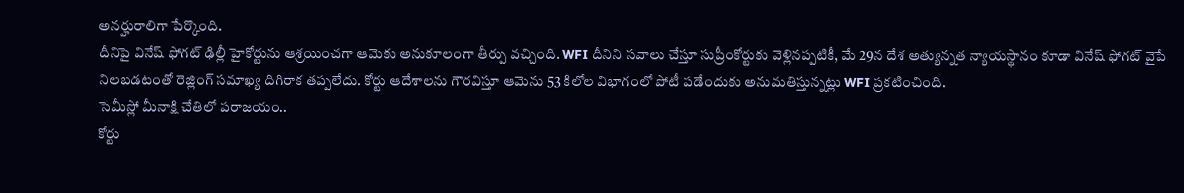అనర్హురాలిగా పేర్కొంది.
దీనిపై వినేష్ ఫోగట్ ఢిల్లీ హైకోర్టును ఆశ్రయించగా ఆమెకు అనుకూలంగా తీర్పు వచ్చింది. WFI దీనిని సవాలు చేస్తూ సుప్రీంకోర్టుకు వెళ్లినప్పటికీ, మే 29న దేశ అత్యున్నత న్యాయస్థానం కూడా వినేష్ ఫోగట్ వైపే నిలబడటంతో రెజ్లింగ్ సమాఖ్య దిగిరాక తప్పలేదు. కోర్టు ఆదేశాలను గౌరవిస్తూ ఆమెను 53 కిలోల విభాగంలో పోటీ పడేందుకు అనుమతిస్తున్నట్లు WFI ప్రకటించింది.
సెమీస్లో మీనాక్షి చేతిలో పరాజయం..
కోర్టు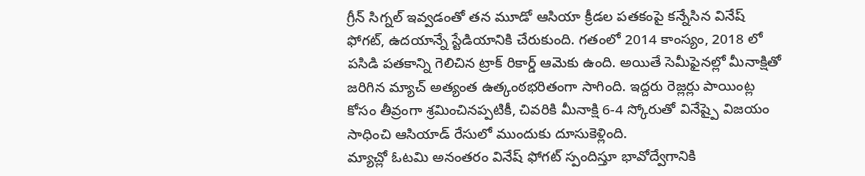గ్రీన్ సిగ్నల్ ఇవ్వడంతో తన మూడో ఆసియా క్రీడల పతకంపై కన్నేసిన వినేష్ ఫోగట్, ఉదయాన్నే స్టేడియానికి చేరుకుంది. గతంలో 2014 కాంస్యం, 2018 లో పసిడి పతకాన్ని గెలిచిన ట్రాక్ రికార్డ్ ఆమెకు ఉంది. అయితే సెమీఫైనల్లో మీనాక్షితో జరిగిన మ్యాచ్ అత్యంత ఉత్కంఠభరితంగా సాగింది. ఇద్దరు రెజ్లర్లు పాయింట్ల కోసం తీవ్రంగా శ్రమించినప్పటికీ, చివరికి మీనాక్షి 6-4 స్కోరుతో వినేష్పై విజయం సాధించి ఆసియాడ్ రేసులో ముందుకు దూసుకెళ్లింది.
మ్యాచ్లో ఓటమి అనంతరం వినేష్ ఫోగట్ స్పందిస్తూ భావోద్వేగానికి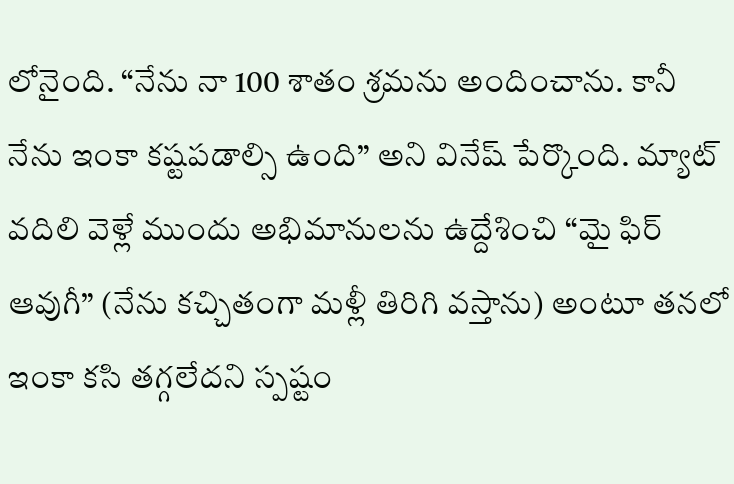లోనైంది. “నేను నా 100 శాతం శ్రమను అందించాను. కానీ నేను ఇంకా కష్టపడాల్సి ఉంది” అని వినేష్ పేర్కొంది. మ్యాట్ వదిలి వెళ్లే ముందు అభిమానులను ఉద్దేశించి “మై ఫిర్ ఆవుగీ” (నేను కచ్చితంగా మళ్లీ తిరిగి వస్తాను) అంటూ తనలో ఇంకా కసి తగ్గలేదని స్పష్టం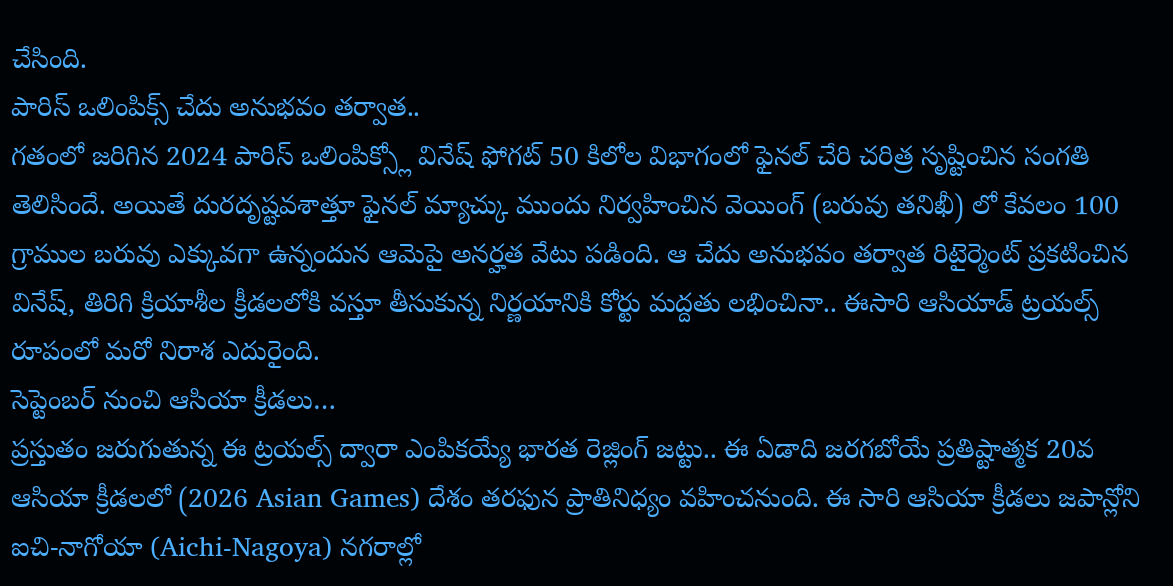చేసింది.
పారిస్ ఒలింపిక్స్ చేదు అనుభవం తర్వాత..
గతంలో జరిగిన 2024 పారిస్ ఒలింపిక్స్లో వినేష్ ఫోగట్ 50 కిలోల విభాగంలో ఫైనల్ చేరి చరిత్ర సృష్టించిన సంగతి తెలిసిందే. అయితే దురదృష్టవశాత్తూ ఫైనల్ మ్యాచ్కు ముందు నిర్వహించిన వెయింగ్ (బరువు తనిఖీ) లో కేవలం 100 గ్రాముల బరువు ఎక్కువగా ఉన్నందున ఆమెపై అనర్హత వేటు పడింది. ఆ చేదు అనుభవం తర్వాత రిటైర్మెంట్ ప్రకటించిన వినేష్, తిరిగి క్రియాశీల క్రీడలలోకి వస్తూ తీసుకున్న నిర్ణయానికి కోర్టు మద్దతు లభించినా.. ఈసారి ఆసియాడ్ ట్రయల్స్ రూపంలో మరో నిరాశ ఎదురైంది.
సెప్టెంబర్ నుంచి ఆసియా క్రీడలు…
ప్రస్తుతం జరుగుతున్న ఈ ట్రయల్స్ ద్వారా ఎంపికయ్యే భారత రెజ్లింగ్ జట్టు.. ఈ ఏడాది జరగబోయే ప్రతిష్టాత్మక 20వ ఆసియా క్రీడలలో (2026 Asian Games) దేశం తరఫున ప్రాతినిధ్యం వహించనుంది. ఈ సారి ఆసియా క్రీడలు జపాన్లోని ఐచి-నాగోయా (Aichi-Nagoya) నగరాల్లో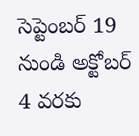సెప్టెంబర్ 19 నుండి అక్టోబర్ 4 వరకు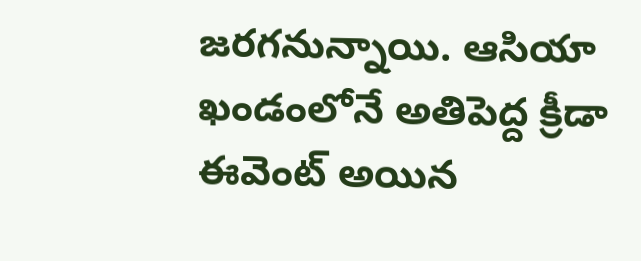జరగనున్నాయి. ఆసియా ఖండంలోనే అతిపెద్ద క్రీడా ఈవెంట్ అయిన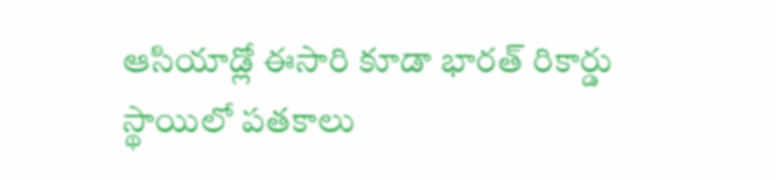ఆసియాడ్లో ఈసారి కూడా భారత్ రికార్డు స్థాయిలో పతకాలు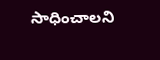సాధించాలని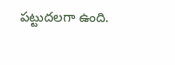పట్టుదలగా ఉంది.